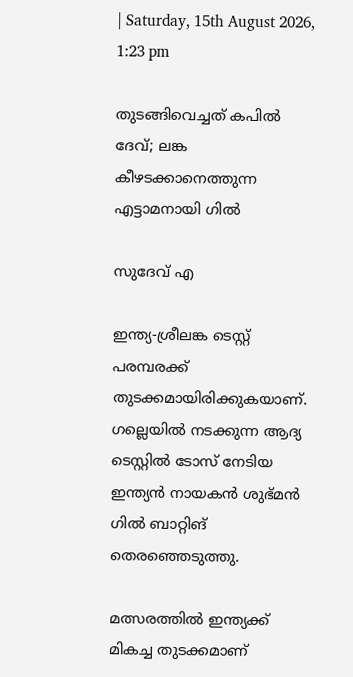| Saturday, 15th August 2026, 1:23 pm

തുടങ്ങിവെച്ചത് കപില്‍ ദേവ്; ലങ്ക കീഴടക്കാനെത്തുന്ന എട്ടാമനായി ഗില്‍

സുദേവ് എ

ഇന്ത്യ-ശ്രീലങ്ക ടെസ്റ്റ് പരമ്പരക്ക് തുടക്കമായിരിക്കുകയാണ്. ഗല്ലെയില്‍ നടക്കുന്ന ആദ്യ ടെസ്റ്റില്‍ ടോസ് നേടിയ ഇന്ത്യന്‍ നായകന്‍ ശുഭ്മന്‍ ഗില്‍ ബാറ്റിങ് തെരഞ്ഞെടുത്തു.

മത്സരത്തില്‍ ഇന്ത്യക്ക് മികച്ച തുടക്കമാണ്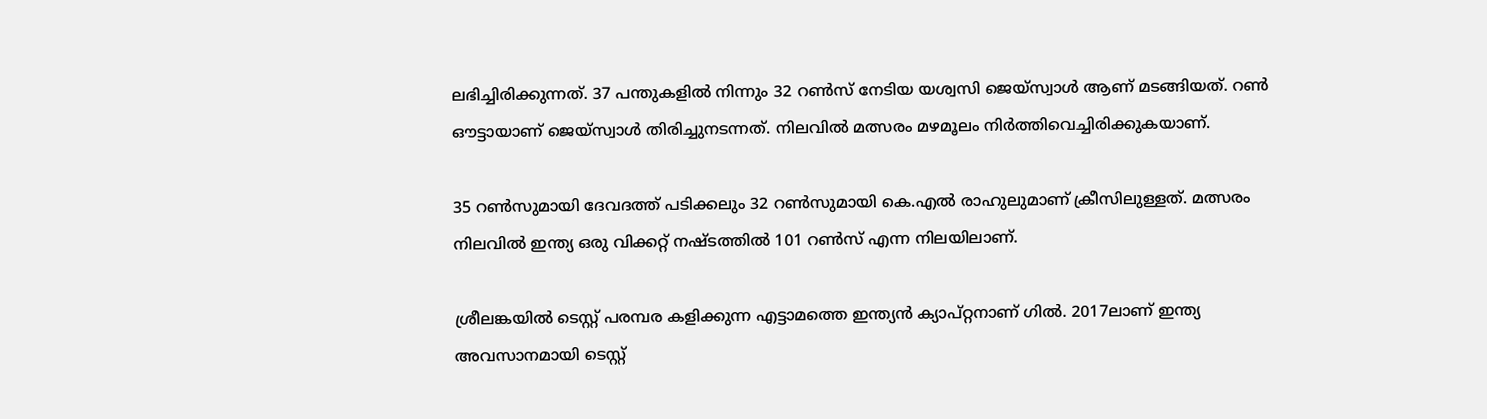ലഭിച്ചിരിക്കുന്നത്. 37 പന്തുകളില്‍ നിന്നും 32 റണ്‍സ് നേടിയ യശ്വസി ജെയ്സ്വാള്‍ ആണ് മടങ്ങിയത്. റണ്‍ ഔട്ടായാണ് ജെയ്സ്വാള്‍ തിരിച്ചുനടന്നത്. നിലവില്‍ മത്സരം മഴമൂലം നിര്‍ത്തിവെച്ചിരിക്കുകയാണ്.

35 റണ്‍സുമായി ദേവദത്ത് പടിക്കലും 32 റണ്‍സുമായി കെ.എല്‍ രാഹുലുമാണ് ക്രീസിലുള്ളത്. മത്സരം നിലവില്‍ ഇന്ത്യ ഒരു വിക്കറ്റ് നഷ്ടത്തില്‍ 101 റണ്‍സ് എന്ന നിലയിലാണ്.

ശ്രീലങ്കയില്‍ ടെസ്റ്റ് പരമ്പര കളിക്കുന്ന എട്ടാമത്തെ ഇന്ത്യന്‍ ക്യാപ്റ്റനാണ് ഗില്‍. 2017ലാണ് ഇന്ത്യ അവസാനമായി ടെസ്റ്റ്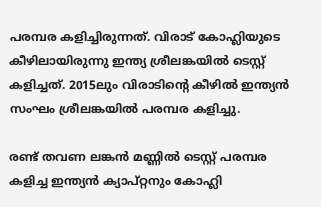പരമ്പര കളിച്ചിരുന്നത്. വിരാട് കോഹ്ലിയുടെ കീഴിലായിരുന്നു ഇന്ത്യ ശ്രീലങ്കയില്‍ ടെസ്റ്റ് കളിച്ചത്. 2015ലും വിരാടിന്റെ കീഴില്‍ ഇന്ത്യന്‍ സംഘം ശ്രീലങ്കയില്‍ പരമ്പര കളിച്ചു.

രണ്ട് തവണ ലങ്കന്‍ മണ്ണില്‍ ടെസ്റ്റ് പരമ്പര കളിച്ച ഇന്ത്യന്‍ ക്യാപ്റ്റനും കോഹ്ലി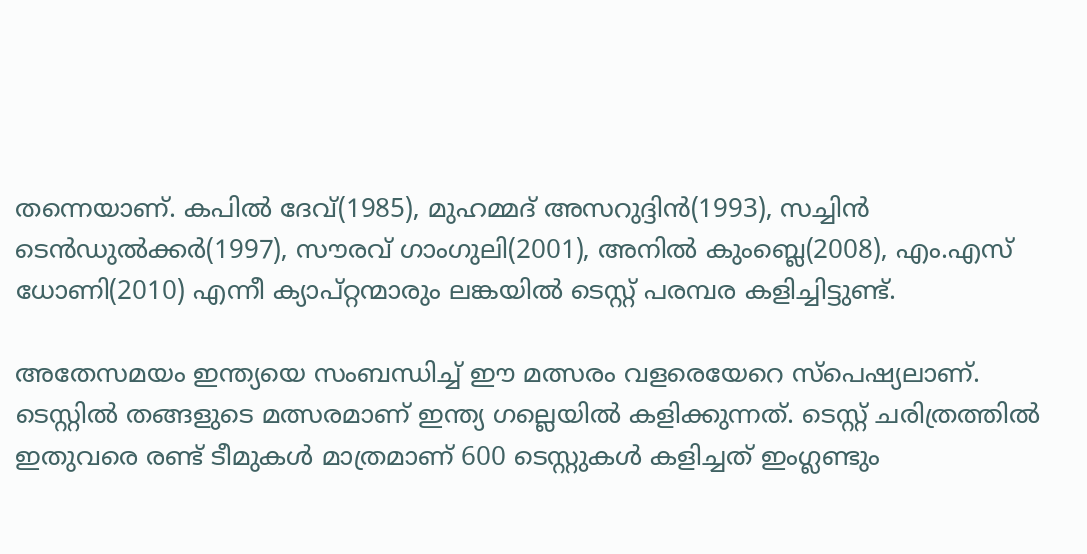തന്നെയാണ്. കപില്‍ ദേവ്(1985), മുഹമ്മദ് അസറുദ്ദിന്‍(1993), സച്ചിന്‍ ടെന്‍ഡുല്‍ക്കര്‍(1997), സൗരവ് ഗാംഗുലി(2001), അനില്‍ കുംബ്ലെ(2008), എം.എസ് ധോണി(2010) എന്നീ ക്യാപ്റ്റന്മാരും ലങ്കയില്‍ ടെസ്റ്റ് പരമ്പര കളിച്ചിട്ടുണ്ട്.

അതേസമയം ഇന്ത്യയെ സംബന്ധിച്ച് ഈ മത്സരം വളരെയേറെ സ്‌പെഷ്യലാണ്. ടെസ്റ്റില്‍ തങ്ങളുടെ മത്സരമാണ് ഇന്ത്യ ഗല്ലെയില്‍ കളിക്കുന്നത്. ടെസ്റ്റ് ചരിത്രത്തില്‍ ഇതുവരെ രണ്ട് ടീമുകള്‍ മാത്രമാണ് 600 ടെസ്റ്റുകള്‍ കളിച്ചത് ഇംഗ്ലണ്ടും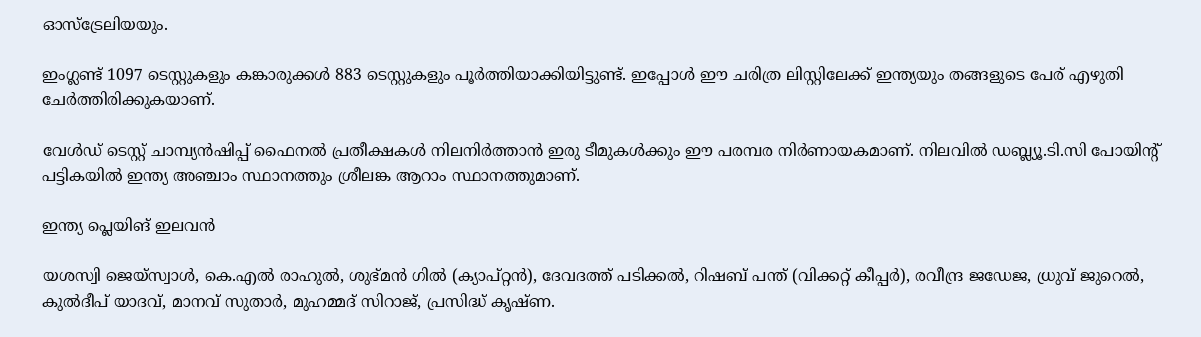ഓസ്‌ട്രേലിയയും.

ഇംഗ്ലണ്ട് 1097 ടെസ്റ്റുകളും കങ്കാരുക്കള്‍ 883 ടെസ്റ്റുകളും പൂര്‍ത്തിയാക്കിയിട്ടുണ്ട്. ഇപ്പോള്‍ ഈ ചരിത്ര ലിസ്റ്റിലേക്ക് ഇന്ത്യയും തങ്ങളുടെ പേര് എഴുതി ചേര്‍ത്തിരിക്കുകയാണ്.

വേള്‍ഡ് ടെസ്റ്റ് ചാമ്പ്യന്‍ഷിപ്പ് ഫൈനല്‍ പ്രതീക്ഷകള്‍ നിലനിര്‍ത്താന്‍ ഇരു ടീമുകള്‍ക്കും ഈ പരമ്പര നിര്‍ണായകമാണ്. നിലവില്‍ ഡബ്ല്യൂ.ടി.സി പോയിന്റ് പട്ടികയില്‍ ഇന്ത്യ അഞ്ചാം സ്ഥാനത്തും ശ്രീലങ്ക ആറാം സ്ഥാനത്തുമാണ്.

ഇന്ത്യ പ്ലെയിങ് ഇലവന്‍

യശസ്വി ജെയ്‌സ്വാള്‍, കെ.എല്‍ രാഹുല്‍, ശുഭ്മന്‍ ഗില്‍ (ക്യാപ്റ്റന്‍), ദേവദത്ത് പടിക്കല്‍, റിഷബ് പന്ത് (വിക്കറ്റ് കീപ്പര്‍), രവീന്ദ്ര ജഡേജ, ധ്രുവ് ജുറെല്‍, കുല്‍ദീപ് യാദവ്, മാനവ് സുതാര്‍, മുഹമ്മദ് സിറാജ്, പ്രസിദ്ധ് കൃഷ്ണ.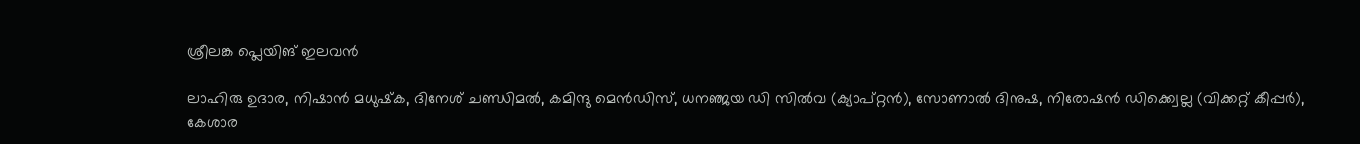ശ്രീലങ്ക പ്ലെയിങ് ഇലവന്‍

ലാഹിരു ഉദാര, നിഷാന്‍ മധുഷ്‌ക, ദിനേശ് ചണ്ഡിമല്‍, കമിന്ദു മെന്‍ഡിസ്, ധനഞ്ജയ ഡി സില്‍വ (ക്യാപ്റ്റന്‍), സോണാല്‍ ദിനുഷ, നിരോഷന്‍ ഡിക്ക്വെല്ല (വിക്കറ്റ് കീപ്പര്‍), കേശാര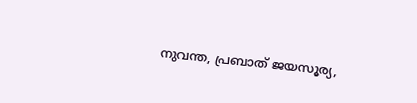നുവന്ത, പ്രബാത് ജയസൂര്യ,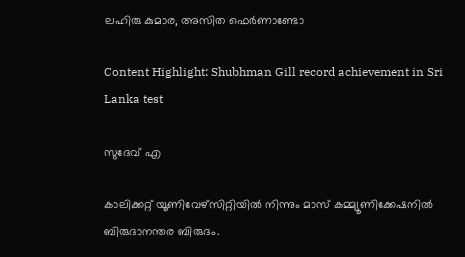ലഹിരു കുമാര, അസിത ഫെര്‍ണാണ്ടോ

Content Highlight: Shubhman Gill record achievement in Sri Lanka test

സുദേവ് എ

കാലിക്കറ്റ് യൂണിവേഴ്‌സിറ്റിയില്‍ നിന്നും മാസ് കമ്മ്യൂണിക്കേഷനില്‍ ബിരുദാനന്തര ബിരുദം.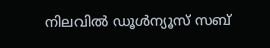നിലവില്‍ ഡൂള്‍ന്യൂസ് സബ്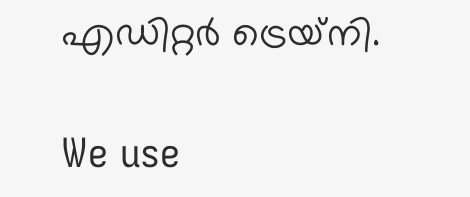എഡിറ്റര്‍ ട്രെയ്‌നി.

We use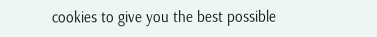cookies to give you the best possible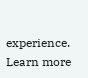experience. Learn more